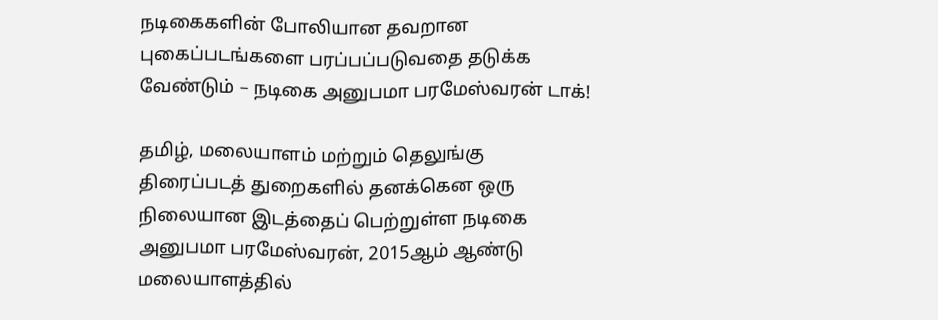நடிகைகளின் போலியான தவறான புகைப்படங்களை பரப்பப்படுவதை தடுக்க வேண்டும் – நடிகை அனுபமா பரமேஸ்வரன் டாக்!

தமிழ், மலையாளம் மற்றும் தெலுங்கு திரைப்படத் துறைகளில் தனக்கென ஒரு நிலையான இடத்தைப் பெற்றுள்ள நடிகை அனுபமா பரமேஸ்வரன், 2015ஆம் ஆண்டு மலையாளத்தில்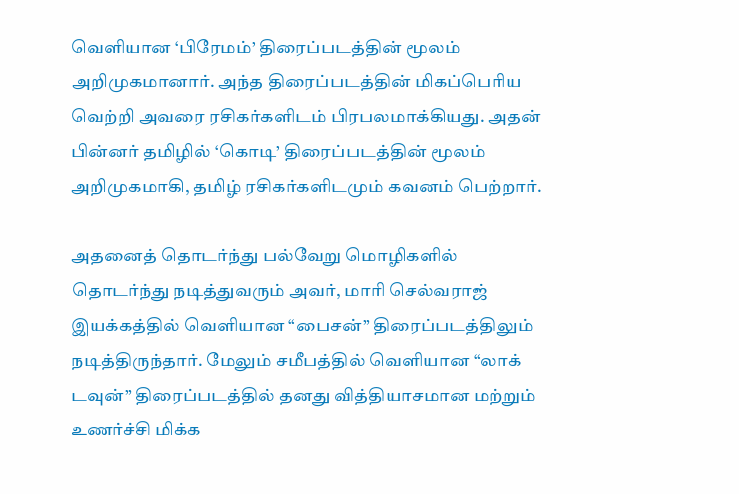வெளியான ‘பிரேமம்’ திரைப்படத்தின் மூலம் அறிமுகமானார். அந்த திரைப்படத்தின் மிகப்பெரிய வெற்றி அவரை ரசிகர்களிடம் பிரபலமாக்கியது. அதன் பின்னர் தமிழில் ‘கொடி’ திரைப்படத்தின் மூலம் அறிமுகமாகி, தமிழ் ரசிகர்களிடமும் கவனம் பெற்றார்.

அதனைத் தொடர்ந்து பல்வேறு மொழிகளில் தொடர்ந்து நடித்துவரும் அவர், மாரி செல்வராஜ் இயக்கத்தில் வெளியான “பைசன்” திரைப்படத்திலும் நடித்திருந்தார். மேலும் சமீபத்தில் வெளியான “லாக் டவுன்” திரைப்படத்தில் தனது வித்தியாசமான மற்றும் உணர்ச்சி மிக்க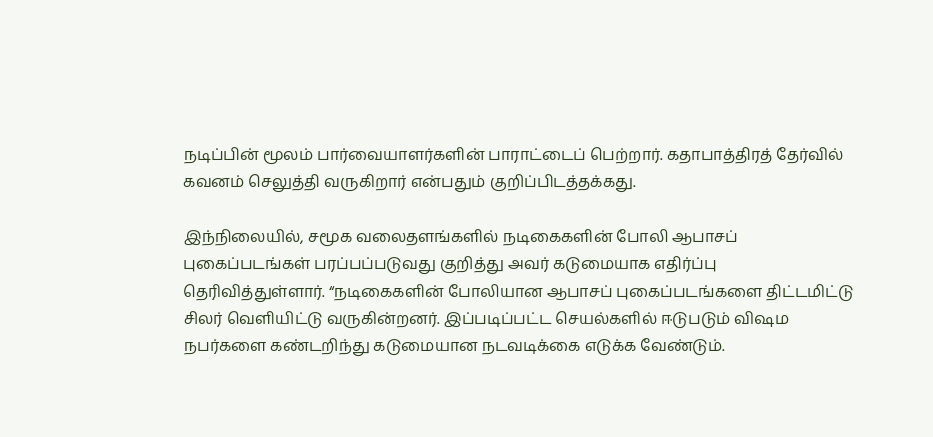நடிப்பின் மூலம் பார்வையாளர்களின் பாராட்டைப் பெற்றார். கதாபாத்திரத் தேர்வில் கவனம் செலுத்தி வருகிறார் என்பதும் குறிப்பிடத்தக்கது.

இந்நிலையில், சமூக வலைதளங்களில் நடிகைகளின் போலி ஆபாசப் புகைப்படங்கள் பரப்பப்படுவது குறித்து அவர் கடுமையாக எதிர்ப்பு தெரிவித்துள்ளார். “நடிகைகளின் போலியான ஆபாசப் புகைப்படங்களை திட்டமிட்டு சிலர் வெளியிட்டு வருகின்றனர். இப்படிப்பட்ட செயல்களில் ஈடுபடும் விஷம நபர்களை கண்டறிந்து கடுமையான நடவடிக்கை எடுக்க வேண்டும்.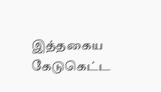இத்தகைய கேடுகெட்ட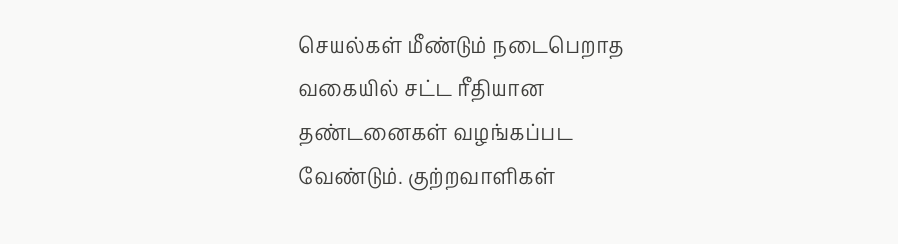செயல்கள் மீண்டும் நடைபெறாத வகையில் சட்ட ரீதியான தண்டனைகள் வழங்கப்பட வேண்டும். குற்றவாளிகள்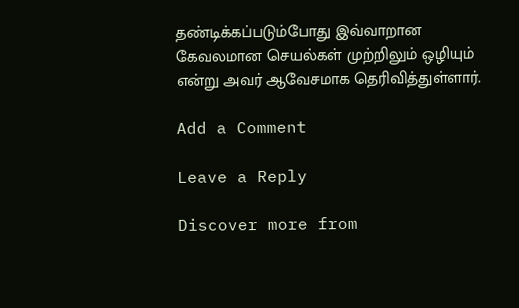தண்டிக்கப்படும்போது இவ்வாறான கேவலமான செயல்கள் முற்றிலும் ஒழியும் என்று அவர் ஆவேசமாக தெரிவித்துள்ளார்.

Add a Comment

Leave a Reply

Discover more from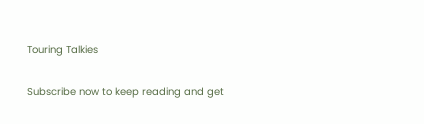Touring Talkies

Subscribe now to keep reading and get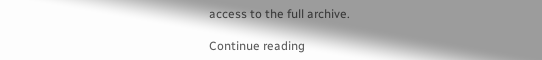access to the full archive.

Continue reading